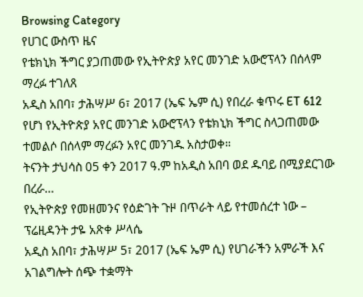Browsing Category
የሀገር ውስጥ ዜና
የቴክኒክ ችግር ያጋጠመው የኢትዮጵያ አየር መንገድ አውሮፕላን በሰላም ማረፉ ተገለጸ
አዲስ አበባ፣ ታሕሣሥ 6፣ 2017 (ኤፍ ኤም ሲ) የበረራ ቁጥሩ ET 612 የሆነ የኢትዮጵያ አየር መንገድ አውሮፕላን የቴክኒክ ችግር ስላጋጠመው ተመልሶ በሰላም ማረፉን አየር መንገዱ አስታወቀ።
ትናንት ታህሳስ 05 ቀን 2017 ዓ.ም ከአዲስ አበባ ወደ ዱባይ በሚያደርገው በረራ…
የኢትዮጵያ የመዘመንና የዕድገት ጉዞ በጥራት ላይ የተመሰረተ ነው – ፕሬዚዳንት ታዬ አጽቀ ሥላሴ
አዲስ አበባ፣ ታሕሣሥ 5፣ 2017 (ኤፍ ኤም ሲ) የሀገራችን አምራች እና አገልግሎት ሰጭ ተቋማት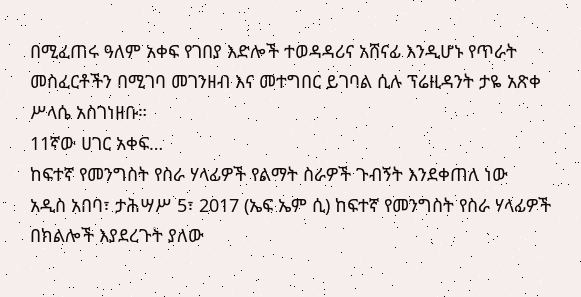በሚፈጠሩ ዓለም አቀፍ የገበያ እድሎች ተወዳዳሪና አሸናፊ እንዲሆኑ የጥራት መስፈርቶችን በሚገባ መገንዘብ እና መተግበር ይገባል ሲሉ ፕሬዚዳንት ታዬ አጽቀ ሥላሴ አስገነዘቡ።
11ኛው ሀገር አቀፍ…
ከፍተኛ የመንግስት የስራ ሃላፊዎች የልማት ስራዎች ጉብኝት እንደቀጠለ ነው
አዲስ አበባ፣ ታሕሣሥ 5፣ 2017 (ኤፍ ኤም ሲ) ከፍተኛ የመንግስት የስራ ሃላፊዎች በክልሎች እያደረጉት ያለው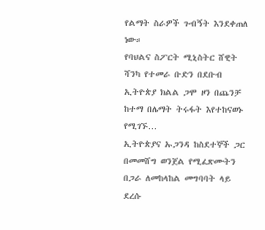የልማት ስራዎች ጉብኝት እንደቀጠለ ነው።
የባህልና ስፖርት ሚኒስትር ሸዊት ሻንካ የተመራ ቡድን በደቡብ ኢትዮጵያ ክልል ጋሞ ዞን በጨንቻ ከተማ በሌማት ትሩፋት እየተከናወኑ የሚገኙ…
ኢትዮጵያና ኡጋንዳ ከስደተኞች ጋር በመመሸግ ወንጀል የሚፈጽሙትን በጋራ ለመከላከል መግባባት ላይ ደረሱ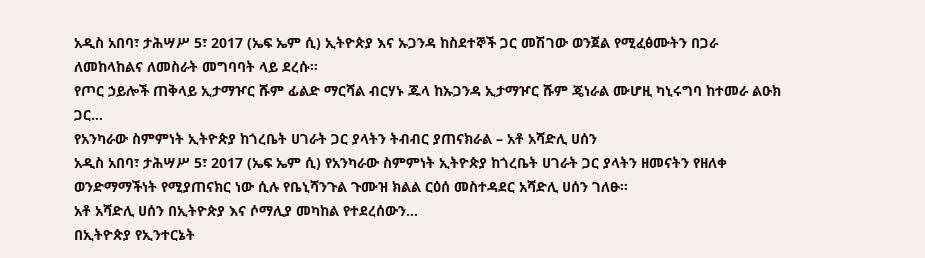አዲስ አበባ፣ ታሕሣሥ 5፣ 2017 (ኤፍ ኤም ሲ) ኢትዮጵያ እና ኡጋንዳ ከስደተኞች ጋር መሽገው ወንጀል የሚፈፅሙትን በጋራ ለመከላከልና ለመስራት መግባባት ላይ ደረሱ።
የጦር ኃይሎች ጠቅላይ ኢታማዦር ሹም ፊልድ ማርሻል ብርሃኑ ጁላ ከኡጋንዳ ኢታማዦር ሹም ጄነራል ሙሆዚ ካኒሩግባ ከተመራ ልዑክ ጋር…
የአንካራው ስምምነት ኢትዮጵያ ከጎረቤት ሀገራት ጋር ያላትን ትብብር ያጠናክራል – አቶ አሻድሊ ሀሰን
አዲስ አበባ፣ ታሕሣሥ 5፣ 2017 (ኤፍ ኤም ሲ) የአንካራው ስምምነት ኢትዮጵያ ከጎረቤት ሀገራት ጋር ያላትን ዘመናትን የዘለቀ ወንድማማችነት የሚያጠናክር ነው ሲሉ የቤኒሻንጉል ጉሙዝ ክልል ርዕሰ መስተዳደር አሻድሊ ሀሰን ገለፁ፡፡
አቶ አሻድሊ ሀሰን በኢትዮጵያ እና ሶማሊያ መካከል የተደረሰውን…
በኢትዮጵያ የኢንተርኔት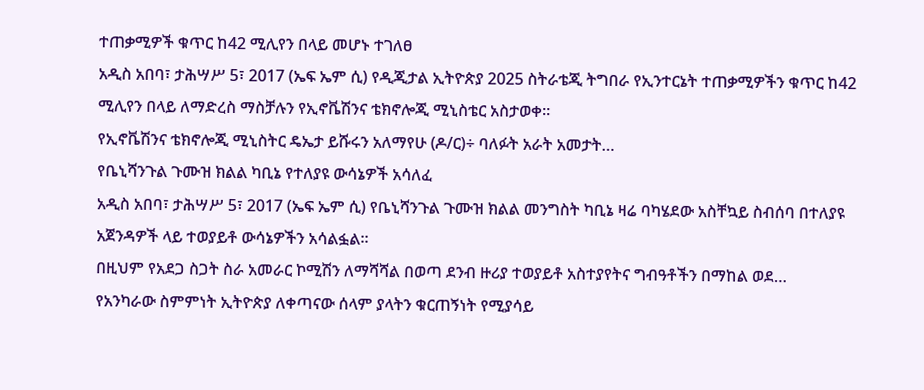ተጠቃሚዎች ቁጥር ከ42 ሚሊየን በላይ መሆኑ ተገለፀ
አዲስ አበባ፣ ታሕሣሥ 5፣ 2017 (ኤፍ ኤም ሲ) የዲጂታል ኢትዮጵያ 2025 ስትራቴጂ ትግበራ የኢንተርኔት ተጠቃሚዎችን ቁጥር ከ42 ሚሊየን በላይ ለማድረስ ማስቻሉን የኢኖቬሽንና ቴክኖሎጂ ሚኒስቴር አስታወቀ።
የኢኖቬሽንና ቴክኖሎጂ ሚኒስትር ዴኤታ ይሹሩን አለማየሁ (ዶ/ር)÷ ባለፉት አራት አመታት…
የቤኒሻንጉል ጉሙዝ ክልል ካቢኔ የተለያዩ ውሳኔዎች አሳለፈ
አዲስ አበባ፣ ታሕሣሥ 5፣ 2017 (ኤፍ ኤም ሲ) የቤኒሻንጉል ጉሙዝ ክልል መንግስት ካቢኔ ዛሬ ባካሄደው አስቸኳይ ስብሰባ በተለያዩ አጀንዳዎች ላይ ተወያይቶ ውሳኔዎችን አሳልፏል።
በዚህም የአደጋ ስጋት ስራ አመራር ኮሚሽን ለማሻሻል በወጣ ደንብ ዙሪያ ተወያይቶ አስተያየትና ግብዓቶችን በማከል ወደ…
የአንካራው ስምምነት ኢትዮጵያ ለቀጣናው ሰላም ያላትን ቁርጠኝነት የሚያሳይ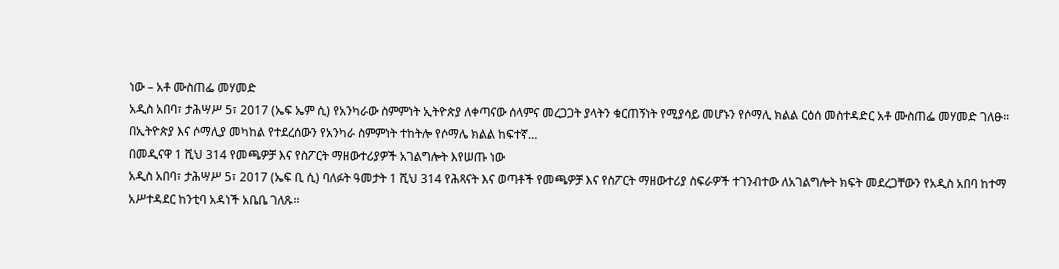ነው – አቶ ሙስጠፌ መሃመድ
አዲስ አበባ፣ ታሕሣሥ 5፣ 2017 (ኤፍ ኤም ሲ) የአንካራው ስምምነት ኢትዮጵያ ለቀጣናው ሰላምና መረጋጋት ያላትን ቁርጠኝነት የሚያሳይ መሆኑን የሶማሊ ክልል ርዕሰ መስተዳድር አቶ ሙስጠፌ መሃመድ ገለፁ።
በኢትዮጵያ እና ሶማሊያ መካከል የተደረሰውን የአንካራ ስምምነት ተከትሎ የሶማሌ ክልል ከፍተኛ…
በመዲናዋ 1 ሺህ 314 የመጫዎቻ እና የስፖርት ማዘውተሪያዎች አገልግሎት እየሠጡ ነው
አዲስ አበባ፣ ታሕሣሥ 5፣ 2017 (ኤፍ ቢ ሲ) ባለፉት ዓመታት 1 ሺህ 314 የሕጻናት እና ወጣቶች የመጫዎቻ እና የስፖርት ማዘውተሪያ ስፍራዎች ተገንብተው ለአገልግሎት ክፍት መደረጋቸውን የአዲስ አበባ ከተማ አሥተዳደር ከንቲባ አዳነች አቤቤ ገለጹ፡፡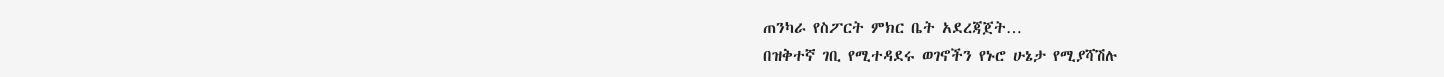ጠንካራ የስፖርት ምክር ቤት አደረጃጀት…
በዝቅተኛ ገቢ የሚተዳደሩ ወገኖችን የኑሮ ሁኔታ የሚያሻሽሉ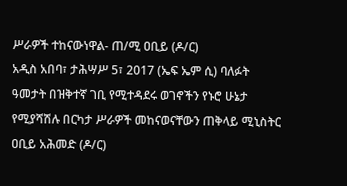ሥራዎች ተከናውነዋል- ጠ/ሚ ዐቢይ (ዶ/ር)
አዲስ አበባ፣ ታሕሣሥ 5፣ 2017 (ኤፍ ኤም ሲ) ባለፉት ዓመታት በዝቅተኛ ገቢ የሚተዳደሩ ወገኖችን የኑሮ ሁኔታ የሚያሻሽሉ በርካታ ሥራዎች መከናወናቸውን ጠቅላይ ሚኒስትር ዐቢይ አሕመድ (ዶ/ር)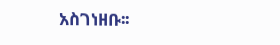አስገነዘቡ፡፡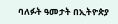ባለፉት ዓመታት በኢትዮጵያ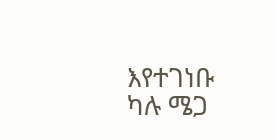እየተገነቡ ካሉ ሜጋ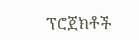ፕሮጀክቶች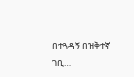በተጓዳኝ በዝቅተኛ ገቢ…